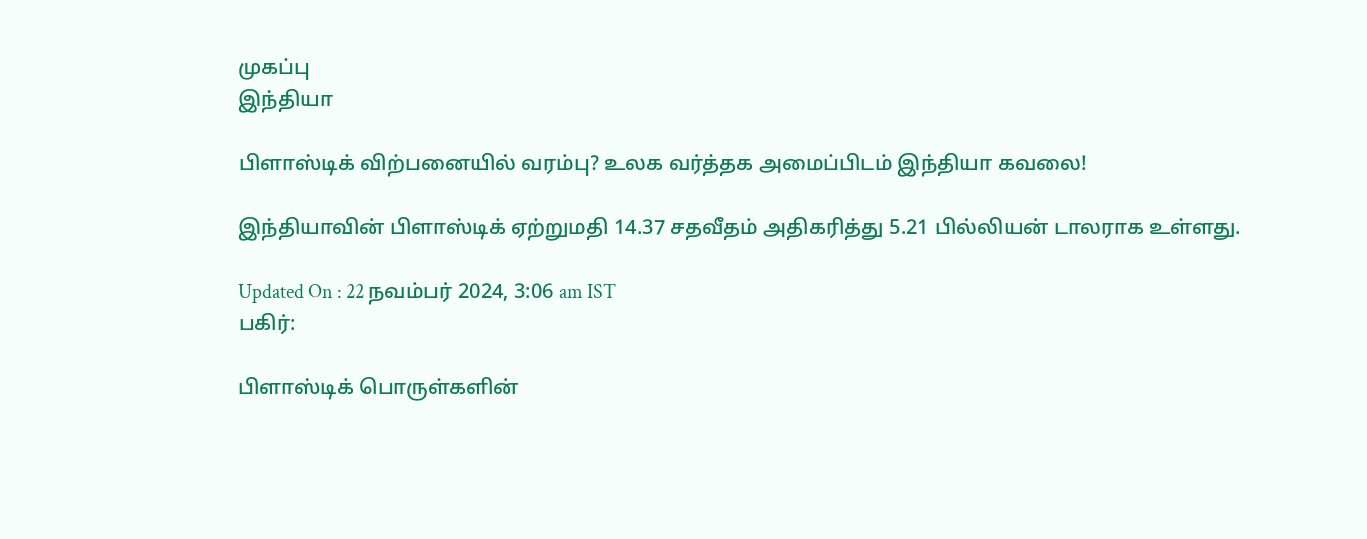முகப்பு
இந்தியா

பிளாஸ்டிக் விற்பனையில் வரம்பு? உலக வர்த்தக அமைப்பிடம் இந்தியா கவலை!

இந்தியாவின் பிளாஸ்டிக் ஏற்றுமதி 14.37 சதவீதம் அதிகரித்து 5.21 பில்லியன் டாலராக உள்ளது.

Updated On : 22 நவம்பர் 2024, 3:06 am IST
பகிர்:

பிளாஸ்டிக் பொருள்களின்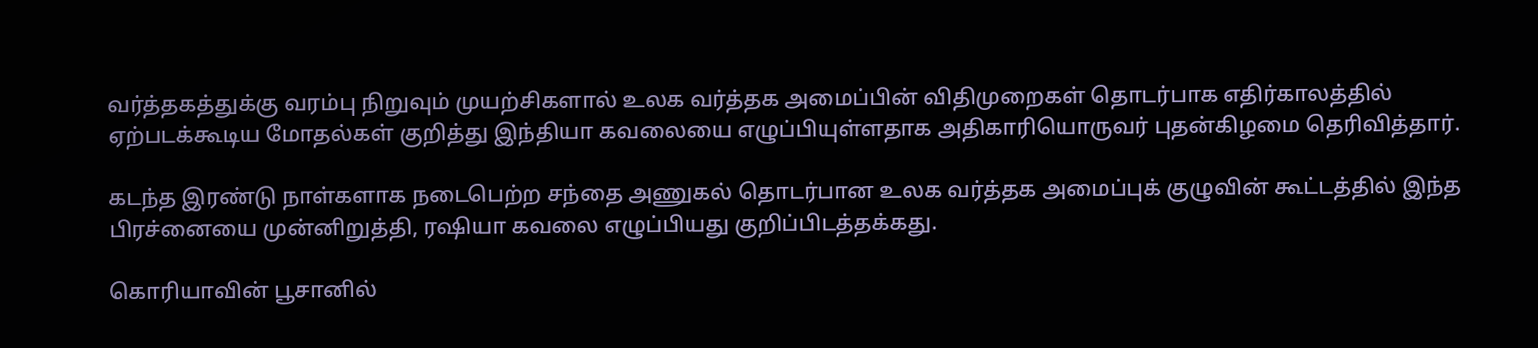வர்த்தகத்துக்கு வரம்பு நிறுவும் முயற்சிகளால் உலக வர்த்தக அமைப்பின் விதிமுறைகள் தொடர்பாக எதிர்காலத்தில் ஏற்படக்கூடிய மோதல்கள் குறித்து இந்தியா கவலையை எழுப்பியுள்ளதாக அதிகாரியொருவர் புதன்கிழமை தெரிவித்தார்.

கடந்த இரண்டு நாள்களாக நடைபெற்ற சந்தை அணுகல் தொடர்பான உலக வர்த்தக அமைப்புக் குழுவின் கூட்டத்தில் இந்த பிரச்னையை முன்னிறுத்தி, ரஷியா கவலை எழுப்பியது குறிப்பிடத்தக்கது.

கொரியாவின் பூசானில்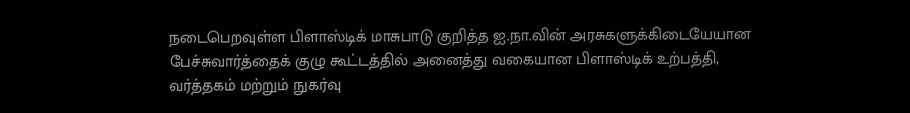நடைபெறவுள்ள பிளாஸ்டிக் மாசுபாடு குறித்த ஐ.நா.வின் அரசுகளுக்கிடையேயான பேச்சுவார்த்தைக் குழு கூட்டத்தில் அனைத்து வகையான பிளாஸ்டிக் உற்பத்தி, வர்த்தகம் மற்றும் நுகர்வு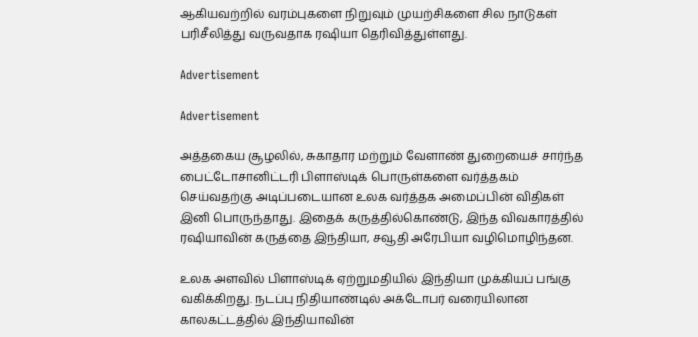ஆகியவற்றில் வரம்புகளை நிறுவும் முயற்சிகளை சில நாடுகள் பரிசீலித்து வருவதாக ரஷியா தெரிவித்துள்ளது.

Advertisement

Advertisement

அத்தகைய சூழலில், சுகாதார மற்றும் வேளாண் துறையைச் சார்ந்த பைட்டோசானிட்டரி பிளாஸ்டிக் பொருள்களை வர்த்தகம் செய்வதற்கு அடிப்படையான உலக வர்த்தக அமைப்பின் விதிகள் இனி பொருந்தாது. இதைக் கருத்தில்கொண்டு, இந்த விவகாரத்தில் ரஷியாவின் கருத்தை இந்தியா, சவூதி அரேபியா வழிமொழிந்தன.

உலக அளவில் பிளாஸ்டிக் ஏற்றுமதியில் இந்தியா முக்கியப் பங்கு வகிக்கிறது. நடப்பு நிதியாண்டில் அக்டோபர் வரையிலான காலகட்டத்தில் இந்தியாவின்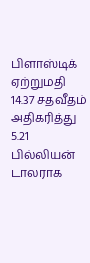பிளாஸ்டிக் ஏற்றுமதி 14.37 சதவீதம் அதிகரித்து 5.21 பில்லியன் டாலராக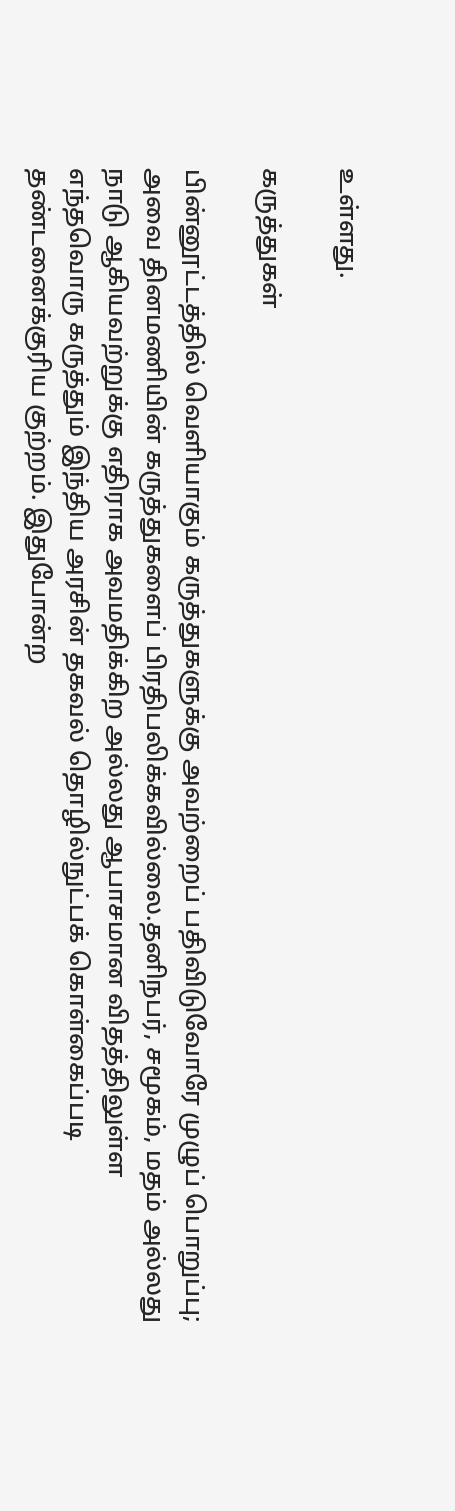உள்ளது.

கருத்துகள்

பின்னூட்டத்தில் வெளியாகும் கருத்துகளுக்கு அவற்றைப் பதிவிடுவோரே முழுப் பொறுப்பு; அவை தினமணியின் கருத்துகளைப் பிரதிபலிக்கவில்லை.தனிநபர், சமூகம், மதம் அல்லது நாடு ஆகியவற்றுக்கு எதிராக அவமதிக்கிற அல்லது ஆபாசமான விதத்திலுள்ள எந்தவொரு கருத்தும் இந்திய அரசின் தகவல் தொழில்நுட்பக் கொள்கைப்படி தண்டனைக்குரிய குற்றம். இதுபோன்ற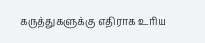கருத்துகளுக்கு எதிராக உரிய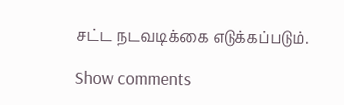சட்ட நடவடிக்கை எடுக்கப்படும்.

Show comments